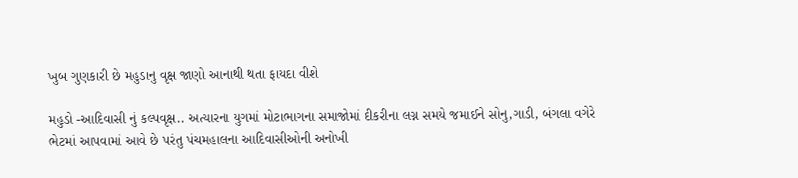ખુબ ગુણકારી છે મહુડાનુ વૃક્ષ જાણો આનાથી થતા ફાયદા વીશે

મહુડો -આદિવાસી નું કલ્પવૃક્ષ.. અત્યારના યુગમાં મોટાભાગના સમાજોમાં દીકરીના લગ્ન સમયે જમાઈને સોનુ,ગાડી, બંગલા વગેરે ભેટમાં આપવામાં આવે છે પરંતુ પંચમહાલના આદિવાસીઓની અનોખી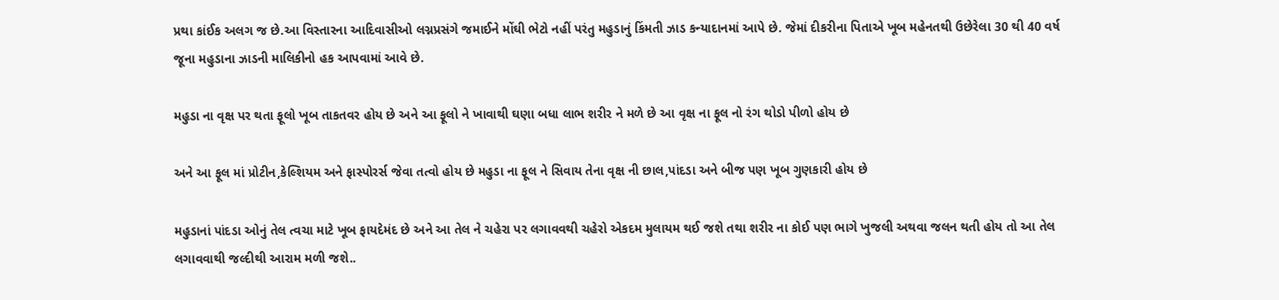પ્રથા કાંઈક અલગ જ છે.આ વિસ્તારના આદિવાસીઓ લગ્નપ્રસંગે જમાઈને મોંઘી ભેટો નહીં પરંતુ મહુડાનું કિંમતી ઝાડ કન્યાદાનમાં આપે છે. જેમાં દીકરીના પિતાએ ખૂબ મહેનતથી ઉછેરેલા 30 થી 40 વર્ષ જૂના મહુડાના ઝાડની માલિકીનો હક આપવામાં આવે છે.

મહુડા ના વૃક્ષ પર થતા ફૂલો ખૂબ તાકતવર હોય છે અને આ ફૂલો ને ખાવાથી ઘણા બધા લાભ શરીર ને મળે છે આ વૃક્ષ ના ફૂલ નો રંગ થોડો પીળો હોય છે

અને આ ફૂલ માં પ્રોટીન,કેલ્શિયમ અને ફાસ્પોરર્સ જેવા તત્વો હોય છે મહુડા ના ફૂલ ને સિવાય તેના વૃક્ષ ની છાલ,પાંદડા અને બીજ પણ ખૂબ ગુણકારી હોય છે

મહુડાનાં પાંદડા ઓનું તેલ ત્વચા માટે ખૂબ ફાયદેમંદ છે અને આ તેલ ને ચહેરા પર લગાવવથી ચહેરો એકદમ મુલાયમ થઈ જશે તથા શરીર ના કોઈ પણ ભાગે ખુજલી અથવા જલન થતી હોય તો આ તેલ લગાવવાથી જલ્દીથી આરામ મળી જશે..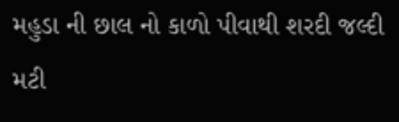મહુડા ની છાલ નો કાળો પીવાથી શરદી જલ્દી મટી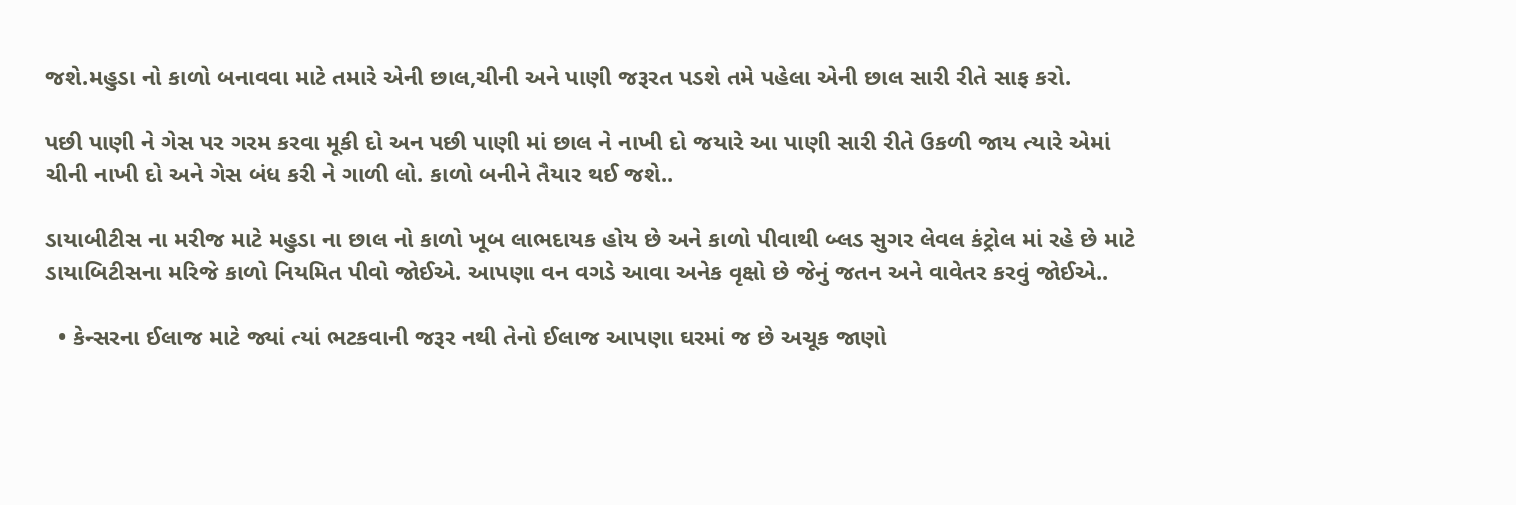જશે.મહુડા નો કાળો બનાવવા માટે તમારે એની છાલ,ચીની અને પાણી જરૂરત પડશે તમે પહેલા એની છાલ સારી રીતે સાફ કરો.

પછી પાણી ને ગેસ પર ગરમ કરવા મૂકી દો અન પછી પાણી માં છાલ ને નાખી દો જયારે આ પાણી સારી રીતે ઉકળી જાય ત્યારે એમાં ચીની નાખી દો અને ગેસ બંધ કરી ને ગાળી લો. કાળો બનીને તૈયાર થઈ જશે..

ડાયાબીટીસ ના મરીજ માટે મહુડા ના છાલ નો કાળો ખૂબ લાભદાયક હોય છે અને કાળો પીવાથી બ્લડ સુગર લેવલ કંટ્રોલ માં રહે છે માટે ડાયાબિટીસના મરિજે કાળો નિયમિત પીવો જોઈએ. આપણા વન વગડે આવા અનેક વૃક્ષો છે જેનું જતન અને વાવેતર કરવું જોઈએ..

  • કેન્સરના ઈલાજ માટે જ્યાં ત્યાં ભટકવાની જરૂર નથી તેનો ઈલાજ આપણા ઘરમાં જ છે અચૂક જાણો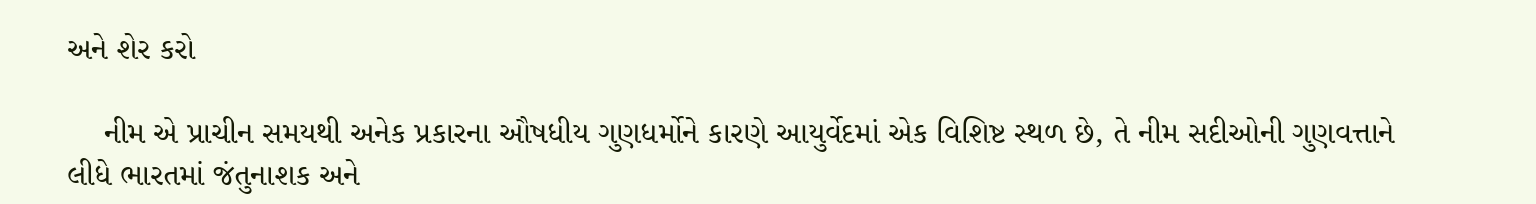અને શેર કરો

    નીમ એ પ્રાચીન સમયથી અનેક પ્રકારના ઔષધીય ગુણધર્મોને કારણે આયુર્વેદમાં એક વિશિષ્ટ સ્થળ છે, તે નીમ સદીઓની ગુણવત્તાને લીધે ભારતમાં જંતુનાશક અને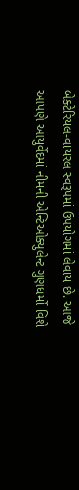બેક્ટેરિયલ-વાયરલ સ્વરૂપમાં ઉપયોગમાં લેવાય છે. આજે આપણે આયુર્વેદમાં નીમની એન્ટિઓક્યુલેન્ટ ગુણધર્મો વિશે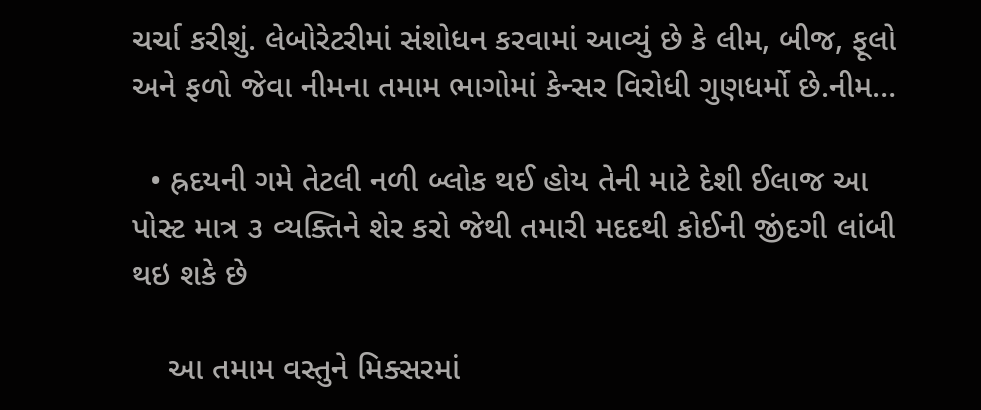ચર્ચા કરીશું. લેબોરેટરીમાં સંશોધન કરવામાં આવ્યું છે કે લીમ, બીજ, ફૂલો અને ફળો જેવા નીમના તમામ ભાગોમાં કેન્સર વિરોધી ગુણધર્મો છે.નીમ…

  • હ્રદયની ગમે તેટલી નળી બ્લોક થઈ હોય તેની માટે દેશી ઈલાજ આ પોસ્ટ માત્ર ૩ વ્યક્તિને શેર કરો જેથી તમારી મદદથી કોઈની જીંદગી લાંબી થઇ શકે છે

    આ તમામ વસ્તુને મિક્સરમાં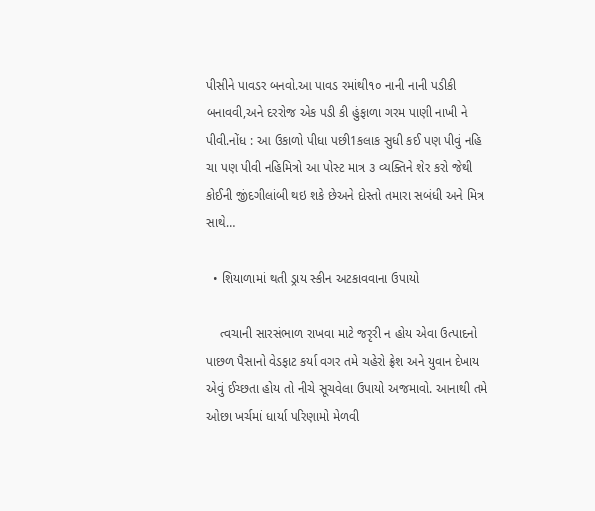પીસીને પાવડર બનવો.આ પાવડ રમાંથી૧૦ નાની નાની પડીકી બનાવવી,અને દરરોજ એક પડી કી હુંફાળા ગરમ પાણી નાખી ને પીવી.નોંધ : આ ઉકાળો પીધા પછી1કલાક સુધી કઈ પણ પીવું નહિ ચા પણ પીવી નહિમિત્રો આ પોસ્ટ માત્ર ૩ વ્યક્તિને શેર કરો જેથી કોઈની જીંદગીલાંબી થઇ શકે છેઅને દોસ્તો તમારા સબંધી અને મિત્ર સાથે…

  • શિયાળામાં થતી ડ્રાય સ્કીન અટકાવવાના ઉપાયો

    ત્વચાની સારસંભાળ રાખવા માટે જરૃરી ન હોય એવા ઉત્પાદનો પાછળ પૈસાનો વેડફાટ કર્યા વગર તમે ચહેરો ફ્રેશ અને યુવાન દેખાય એવું ઈચ્છતા હોય તો નીચે સૂચવેલા ઉપાયો અજમાવો. આનાથી તમે ઓછા ખર્ચમાં ધાર્યા પરિણામો મેળવી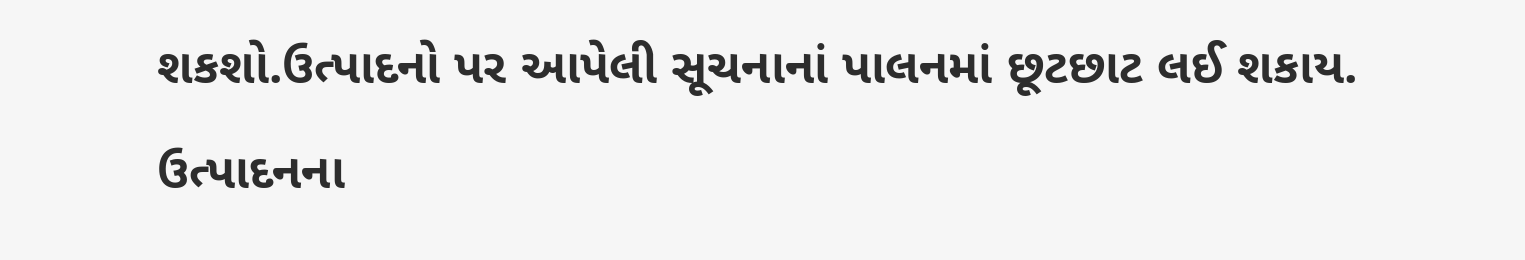શકશો.ઉત્પાદનો પર આપેલી સૂચનાનાં પાલનમાં છૂટછાટ લઈ શકાય. ઉત્પાદનના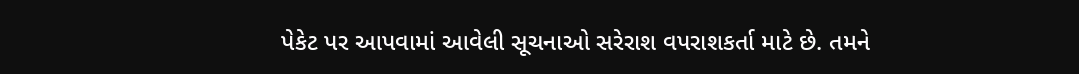પેકેટ પર આપવામાં આવેલી સૂચનાઓ સરેરાશ વપરાશકર્તા માટે છે. તમને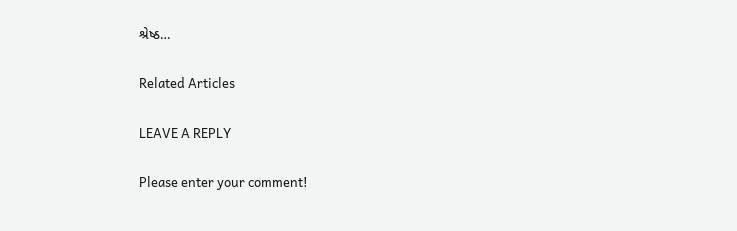શ્રેષ્ઠ…

Related Articles

LEAVE A REPLY

Please enter your comment!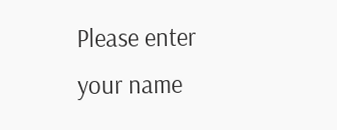Please enter your name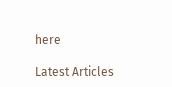here

Latest Articles